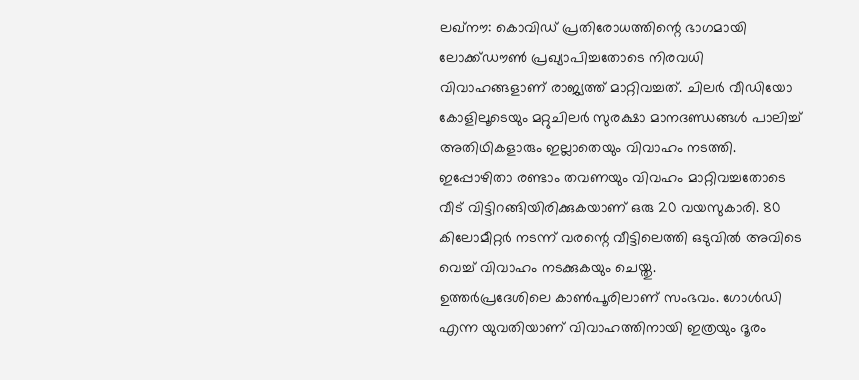ലഖ്നൗ: കൊവിഡ് പ്രതിരോധത്തിന്റെ ഭാഗമായി ലോക്ക്ഡൗൺ പ്രഖ്യാപിച്ചതോടെ നിരവധി വിവാഹങ്ങളാണ് രാജ്യത്ത് മാറ്റിവച്ചത്. ചിലർ വീഡിയോ കോളിലൂടെയും മറ്റുചിലർ സുരക്ഷാ മാനദണ്ഡങ്ങൾ പാലിച്ച് അതിഥികളാരും ഇല്ലാതെയും വിവാഹം നടത്തി. ഇപ്പോഴിതാ രണ്ടാം തവണയും വിവഹം മാറ്റിവച്ചതോടെ വീട് വിട്ടിറങ്ങിയിരിക്കുകയാണ് ഒരു 20 വയസുകാരി. 80 കിലോമീറ്റർ നടന്ന് വരന്റെ വീട്ടിലെത്തി ഒടുവിൽ അവിടെ വെച്ച് വിവാഹം നടക്കുകയും ചെയ്തു.
ഉത്തർപ്രദേശിലെ കാൺപൂരിലാണ് സംഭവം. ഗോൾഡി എന്ന യുവതിയാണ് വിവാഹത്തിനായി ഇത്രയും ദൂരം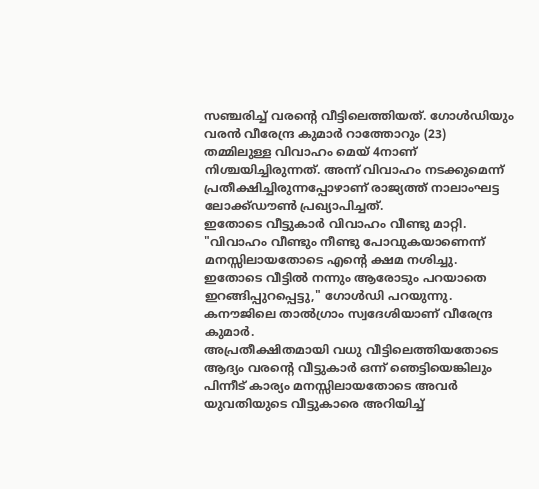സഞ്ചരിച്ച് വരന്റെ വീട്ടിലെത്തിയത്. ഗോൾഡിയും വരൻ വീരേന്ദ്ര കുമാർ റാത്തോറും (23) തമ്മിലുള്ള വിവാഹം മെയ് 4നാണ് നിശ്ചയിച്ചിരുന്നത്. അന്ന് വിവാഹം നടക്കുമെന്ന് പ്രതീക്ഷിച്ചിരുന്നപ്പോഴാണ് രാജ്യത്ത് നാലാംഘട്ട ലോക്ക്ഡൗൺ പ്രഖ്യാപിച്ചത്.
ഇതോടെ വീട്ടുകാർ വിവാഹം വീണ്ടു മാറ്റി. "വിവാഹം വീണ്ടും നീണ്ടു പോവുകയാണെന്ന് മനസ്സിലായതോടെ എന്റെ ക്ഷമ നശിച്ചു. ഇതോടെ വീട്ടിൽ നന്നും ആരോടും പറയാതെ ഇറങ്ങിപ്പുറപ്പെട്ടു," ഗോൾഡി പറയുന്നു. കനൗജിലെ താൽഗ്രാം സ്വദേശിയാണ് വീരേന്ദ്ര കുമാർ.
അപ്രതീക്ഷിതമായി വധു വീട്ടിലെത്തിയതോടെ ആദ്യം വരന്റെ വീട്ടുകാർ ഒന്ന് ഞെട്ടിയെങ്കിലും പിന്നീട് കാര്യം മനസ്സിലായതോടെ അവർ യുവതിയുടെ വീട്ടുകാരെ അറിയിച്ച്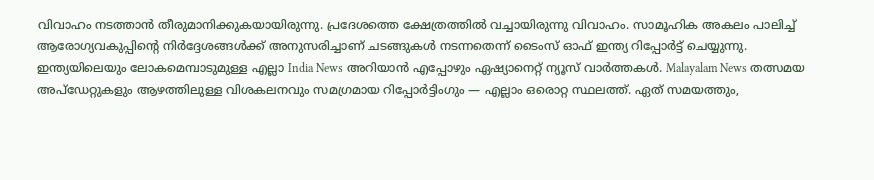വിവാഹം നടത്താൻ തീരുമാനിക്കുകയായിരുന്നു. പ്രദേശത്തെ ക്ഷേത്രത്തിൽ വച്ചായിരുന്നു വിവാഹം. സാമൂഹിക അകലം പാലിച്ച് ആരോഗ്യവകുപ്പിന്റെ നിർദ്ദേശങ്ങൾക്ക് അനുസരിച്ചാണ് ചടങ്ങുകൾ നടന്നതെന്ന് ടൈംസ് ഓഫ് ഇന്ത്യ റിപ്പോർട്ട് ചെയ്യുന്നു.
ഇന്ത്യയിലെയും ലോകമെമ്പാടുമുള്ള എല്ലാ India News അറിയാൻ എപ്പോഴും ഏഷ്യാനെറ്റ് ന്യൂസ് വാർത്തകൾ. Malayalam News തത്സമയ അപ്ഡേറ്റുകളും ആഴത്തിലുള്ള വിശകലനവും സമഗ്രമായ റിപ്പോർട്ടിംഗും — എല്ലാം ഒരൊറ്റ സ്ഥലത്ത്. ഏത് സമയത്തും,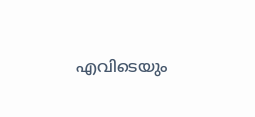എവിടെയും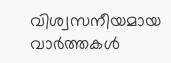വിശ്വസനീയമായ വാർത്തകൾ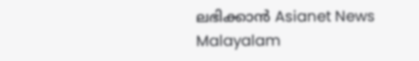ലഭിക്കാൻ Asianet News Malayalam